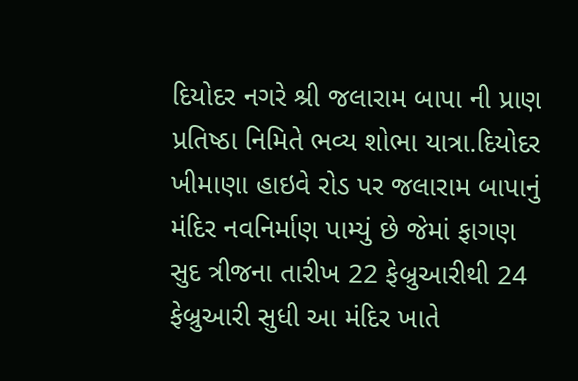દિયોદર નગરે શ્રી જલારામ બાપા ની પ્રાણ પ્રતિષ્ઠા નિમિતે ભવ્ય શોભા યાત્રા.દિયોદર ખીમાણા હાઇવે રોડ પર જલારામ બાપાનું મંદિર નવનિર્માણ પામ્યું છે જેમાં ફાગણ સુદ ત્રીજના તારીખ 22 ફેબ્રુઆરીથી 24 ફેબ્રુઆરી સુધી આ મંદિર ખાતે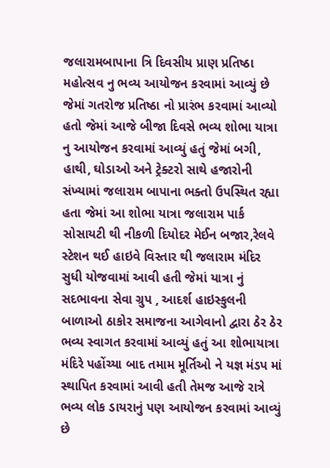જલારામબાપાના ત્રિ દિવસીય પ્રાણ પ્રતિષ્ઠા મહોત્સવ નુ ભવ્ય આયોજન કરવામાં આવ્યું છે જેમાં ગતરોજ પ્રતિષ્ઠા નો પ્રારંભ કરવામાં આવ્યો હતો જેમાં આજે બીજા દિવસે ભવ્ય શોભા યાત્રા નુ આયોજન કરવામાં આવ્યું હતું જેમાં બગી, હાથી, ઘોડાઓ અને ટ્રેક્ટરો સાથે હજારોની સંખ્યામાં જલારામ બાપાના ભક્તો ઉપસ્થિત રહ્યા હતા જેમાં આ શોભા યાત્રા જલારામ પાર્ક સોસાયટી થી નીકળી દિયોદર મેઈન બજાર,રેલવે સ્ટેશન થઈ હાઇવે વિસ્તાર થી જલારામ મંદિર સુધી યોજવામાં આવી હતી જેમાં યાત્રા નું સદભાવના સેવા ગ્રુપ , આદર્શ હાઇસ્કુલની બાળાઓ ઠાકોર સમાજના આગેવાનો દ્વારા ઠેર ઠેર ભવ્ય સ્વાગત કરવામાં આવ્યું હતું આ શોભાયાત્રા મંદિરે પહોંચ્યા બાદ તમામ મૂર્તિઓ ને યજ્ઞ મંડપ માં સ્થાપિત કરવામાં આવી હતી તેમજ આજે રાત્રે ભવ્ય લોક ડાયરાનું પણ આયોજન કરવામાં આવ્યું છે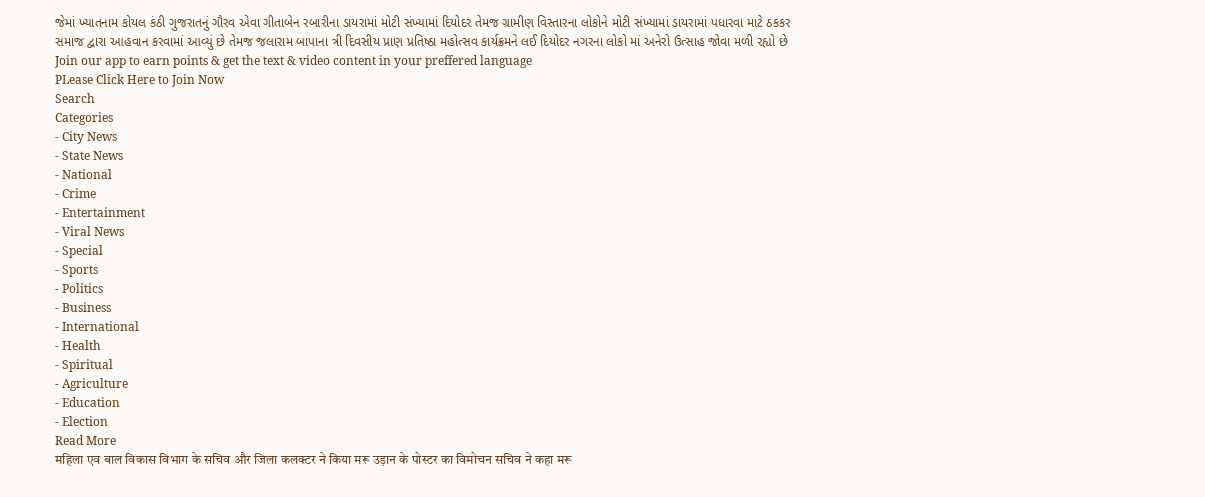જેમાં ખ્યાતનામ કોયલ કંઠી ગુજરાતનું ગૌરવ એવા ગીતાબેન રબારીના ડાયરામાં મોટી સંખ્યામાં દિયોદર તેમજ ગ્રામીણ વિસ્તારના લોકોને મોટી સંખ્યામાં ડાયરામાં પધારવા માટે ઠકકર સમાજ દ્વારા આહવાન કરવામાં આવ્યું છે તેમજ જલારામ બાપાના ત્રી દિવસીય પ્રાણ પ્રતિષ્ઠા મહોત્સવ કાર્યક્રમને લઈ દિયોદર નગરના લોકો માં અનેરો ઉત્સાહ જોવા મળી રહ્યો છે
Join our app to earn points & get the text & video content in your preffered language
PLease Click Here to Join Now
Search
Categories
- City News
- State News
- National
- Crime
- Entertainment
- Viral News
- Special
- Sports
- Politics
- Business
- International
- Health
- Spiritual
- Agriculture
- Education
- Election
Read More
महिला एव बाल विकास विभाग के सचिव और जिला कलक्टर ने किया मरू उड़ान के पोस्टर का विमोचन सचिव ने कहा मरू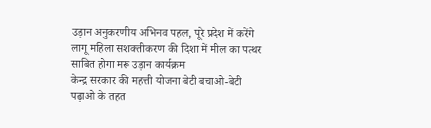उड़ान अनुकरणीय अभिनव पहल, पूरे प्रदेश में करेंगे लागू महिला सशक्तीकरण की दिशा में मील का पत्थर साबित होगा मरू उड़ान कार्यक्रम
केन्द्र सरकार की महत्ती योजना बेटी बचाओ-बेटी पढ़ाओ के तहत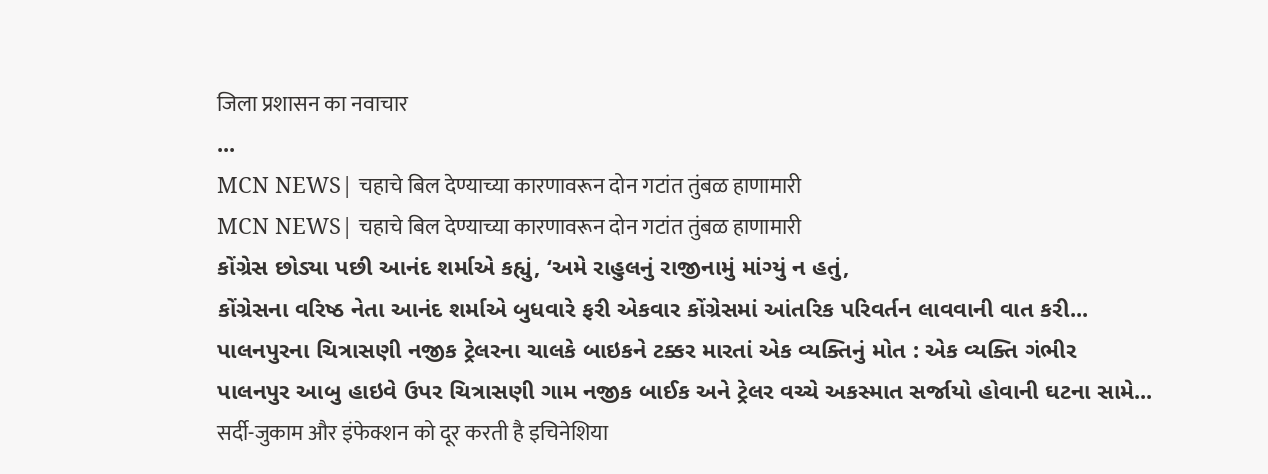जिला प्रशासन का नवाचार
...
MCN NEWS| चहाचे बिल देण्याच्या कारणावरून दोन गटांत तुंबळ हाणामारी
MCN NEWS| चहाचे बिल देण्याच्या कारणावरून दोन गटांत तुंबळ हाणामारी
કોંગ્રેસ છોડ્યા પછી આનંદ શર્માએ કહ્યું, ‘અમે રાહુલનું રાજીનામું માંગ્યું ન હતું,
કોંગ્રેસના વરિષ્ઠ નેતા આનંદ શર્માએ બુધવારે ફરી એકવાર કોંગ્રેસમાં આંતરિક પરિવર્તન લાવવાની વાત કરી...
પાલનપુરના ચિત્રાસણી નજીક ટ્રેલરના ચાલકે બાઇકને ટક્કર મારતાં એક વ્યક્તિનું મોત : એક વ્યક્તિ ગંભીર
પાલનપુર આબુ હાઇવે ઉપર ચિત્રાસણી ગામ નજીક બાઈક અને ટ્રેલર વચ્ચે અકસ્માત સર્જાયો હોવાની ઘટના સામે...
सर्दी-जुकाम और इंफेक्शन को दूर करती है इचिनेशिया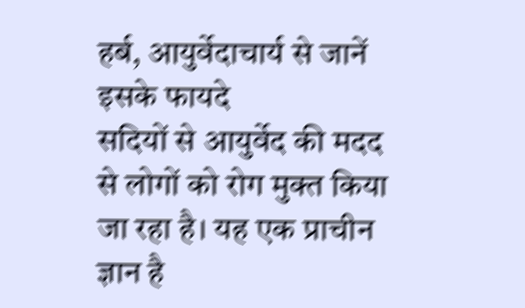हर्ब, आयुर्वेदाचार्य से जानें इसके फायदे
सदियों से आयुर्वेद की मदद से लोगों को रोग मुक्त किया जा रहा है। यह एक प्राचीन ज्ञान है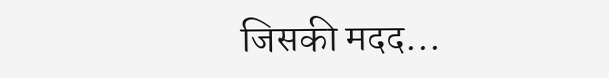जिसकी मदद...